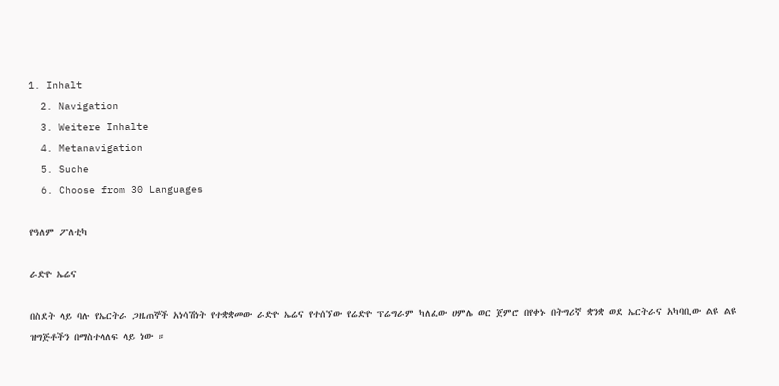1. Inhalt
  2. Navigation
  3. Weitere Inhalte
  4. Metanavigation
  5. Suche
  6. Choose from 30 Languages

የዓለም ፖለቲካ

ራድዮ ኤሬና

በስደት ላይ ባሉ የኤርትራ ጋዜጠኞች አነሳሽነት የተቋቋመው ራድዮ ኤሬና የተሰኘው የሬድዮ ፕሬግራም ካለፈው ሀምሌ ወር ጀምሮ በየቀኑ በትግሪኛ ቋንቋ ወደ ኤርትራና አካባቢው ልዩ ልዩ ዝግጅቶችን በማስተላለፍ ላይ ነው ።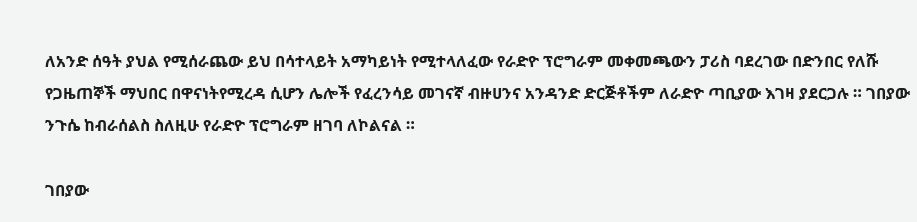ለአንድ ሰዓት ያህል የሚሰራጨው ይህ በሳተላይት አማካይነት የሚተላለፈው የራድዮ ፕሮግራም መቀመጫውን ፓሪስ ባደረገው በድንበር የለሹ የጋዜጠኞች ማህበር በዋናነትየሚረዳ ሲሆን ሌሎች የፈረንሳይ መገናኛ ብዙሀንና አንዳንድ ድርጅቶችም ለራድዮ ጣቢያው እገዛ ያደርጋሉ ። ገበያው ንጉሴ ከብራሰልስ ስለዚሁ የራድዮ ፕሮግራም ዘገባ ለኮልናል ።

ገበያው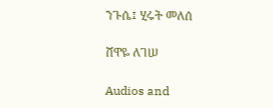ንጉሴ፤ ሂሩት መለሰ

ሸዋዬ ለገሠ

Audios and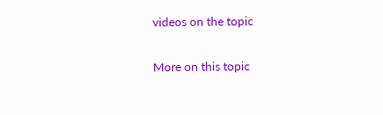videos on the topic

More on this topic